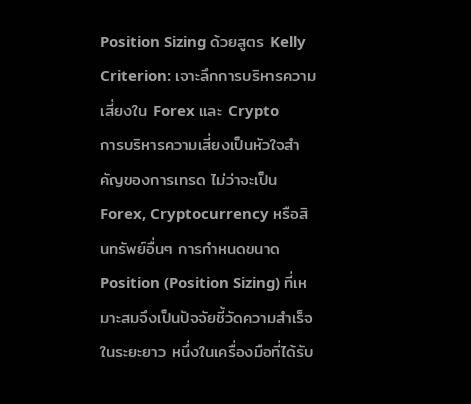Position Sizing ด้วยสูตร Kelly Criterion: เจาะลึกการบริหารความเสี่ยงใน Forex และ Crypto
การบริหารความเสี่ยงเป็นหัวใจสำคัญของการเทรด ไม่ว่าจะเป็น Forex, Cryptocurrency หรือสินทรัพย์อื่นๆ การกำหนดขนาด Position (Position Sizing) ที่เหมาะสมจึงเป็นปัจจัยชี้วัดความสำเร็จในระยะยาว หนึ่งในเครื่องมือที่ได้รับ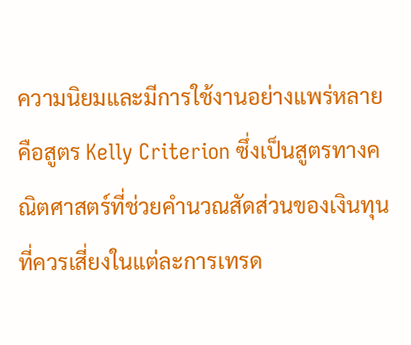ความนิยมและมีการใช้งานอย่างแพร่หลายคือสูตร Kelly Criterion ซึ่งเป็นสูตรทางคณิตศาสตร์ที่ช่วยคำนวณสัดส่วนของเงินทุนที่ควรเสี่ยงในแต่ละการเทรด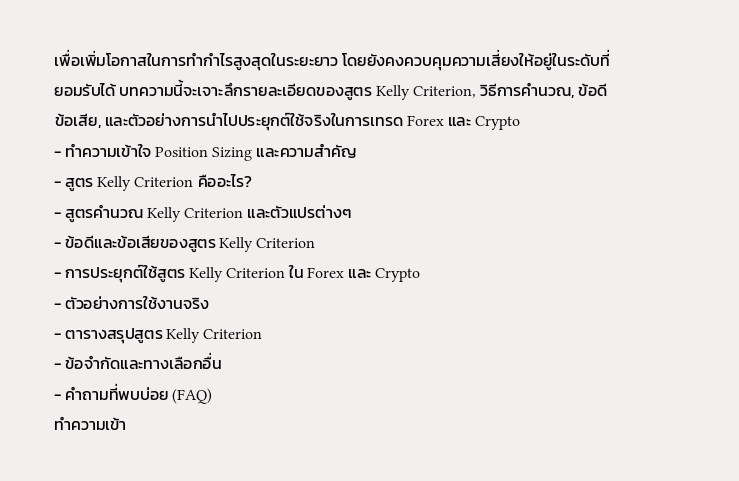เพื่อเพิ่มโอกาสในการทำกำไรสูงสุดในระยะยาว โดยยังคงควบคุมความเสี่ยงให้อยู่ในระดับที่ยอมรับได้ บทความนี้จะเจาะลึกรายละเอียดของสูตร Kelly Criterion, วิธีการคำนวณ, ข้อดีข้อเสีย, และตัวอย่างการนำไปประยุกต์ใช้จริงในการเทรด Forex และ Crypto
- ทำความเข้าใจ Position Sizing และความสำคัญ
- สูตร Kelly Criterion คืออะไร?
- สูตรคำนวณ Kelly Criterion และตัวแปรต่างๆ
- ข้อดีและข้อเสียของสูตร Kelly Criterion
- การประยุกต์ใช้สูตร Kelly Criterion ใน Forex และ Crypto
- ตัวอย่างการใช้งานจริง
- ตารางสรุปสูตร Kelly Criterion
- ข้อจำกัดและทางเลือกอื่น
- คำถามที่พบบ่อย (FAQ)
ทำความเข้า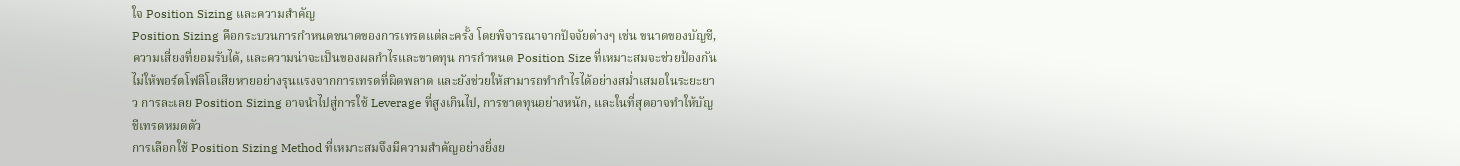ใจ Position Sizing และความสำคัญ
Position Sizing คือกระบวนการกำหนดขนาดของการเทรดแต่ละครั้ง โดยพิจารณาจากปัจจัยต่างๆ เช่น ขนาดของบัญชี, ความเสี่ยงที่ยอมรับได้, และความน่าจะเป็นของผลกำไรและขาดทุน การกำหนด Position Size ที่เหมาะสมจะช่วยป้องกันไม่ให้พอร์ตโฟลิโอเสียหายอย่างรุนแรงจากการเทรดที่ผิดพลาด และยังช่วยให้สามารถทำกำไรได้อย่างสม่ำเสมอในระยะยาว การละเลย Position Sizing อาจนำไปสู่การใช้ Leverage ที่สูงเกินไป, การขาดทุนอย่างหนัก, และในที่สุดอาจทำให้บัญชีเทรดหมดตัว
การเลือกใช้ Position Sizing Method ที่เหมาะสมจึงมีความสำคัญอย่างยิ่งย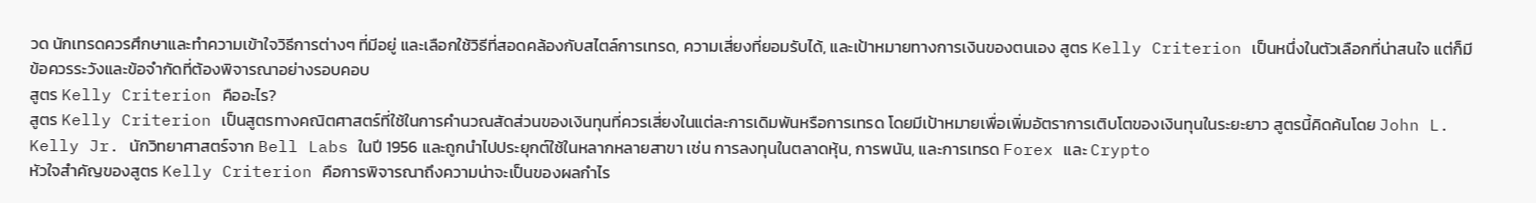วด นักเทรดควรศึกษาและทำความเข้าใจวิธีการต่างๆ ที่มีอยู่ และเลือกใช้วิธีที่สอดคล้องกับสไตล์การเทรด, ความเสี่ยงที่ยอมรับได้, และเป้าหมายทางการเงินของตนเอง สูตร Kelly Criterion เป็นหนึ่งในตัวเลือกที่น่าสนใจ แต่ก็มีข้อควรระวังและข้อจำกัดที่ต้องพิจารณาอย่างรอบคอบ
สูตร Kelly Criterion คืออะไร?
สูตร Kelly Criterion เป็นสูตรทางคณิตศาสตร์ที่ใช้ในการคำนวณสัดส่วนของเงินทุนที่ควรเสี่ยงในแต่ละการเดิมพันหรือการเทรด โดยมีเป้าหมายเพื่อเพิ่มอัตราการเติบโตของเงินทุนในระยะยาว สูตรนี้คิดค้นโดย John L. Kelly Jr. นักวิทยาศาสตร์จาก Bell Labs ในปี 1956 และถูกนำไปประยุกต์ใช้ในหลากหลายสาขา เช่น การลงทุนในตลาดหุ้น, การพนัน, และการเทรด Forex และ Crypto
หัวใจสำคัญของสูตร Kelly Criterion คือการพิจารณาถึงความน่าจะเป็นของผลกำไร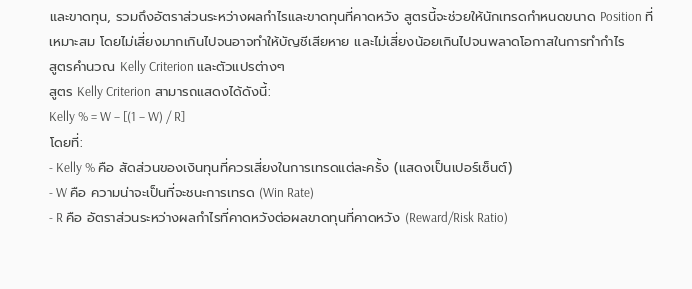และขาดทุน, รวมถึงอัตราส่วนระหว่างผลกำไรและขาดทุนที่คาดหวัง สูตรนี้จะช่วยให้นักเทรดกำหนดขนาด Position ที่เหมาะสม โดยไม่เสี่ยงมากเกินไปจนอาจทำให้บัญชีเสียหาย และไม่เสี่ยงน้อยเกินไปจนพลาดโอกาสในการทำกำไร
สูตรคำนวณ Kelly Criterion และตัวแปรต่างๆ
สูตร Kelly Criterion สามารถแสดงได้ดังนี้:
Kelly % = W – [(1 – W) / R]
โดยที่:
- Kelly % คือ สัดส่วนของเงินทุนที่ควรเสี่ยงในการเทรดแต่ละครั้ง (แสดงเป็นเปอร์เซ็นต์)
- W คือ ความน่าจะเป็นที่จะชนะการเทรด (Win Rate)
- R คือ อัตราส่วนระหว่างผลกำไรที่คาดหวังต่อผลขาดทุนที่คาดหวัง (Reward/Risk Ratio)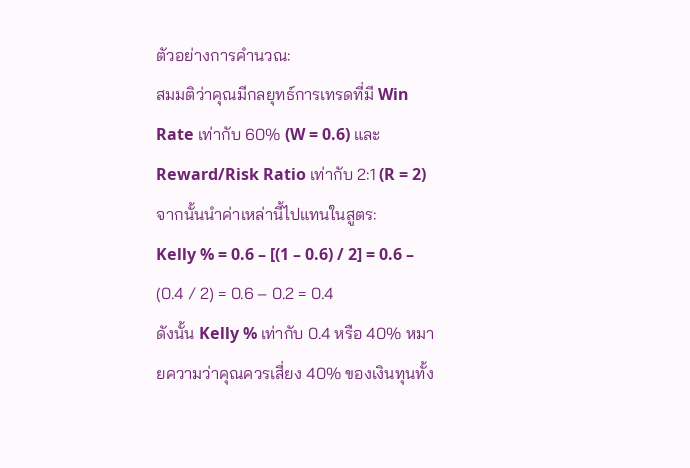ตัวอย่างการคำนวณ:
สมมติว่าคุณมีกลยุทธ์การเทรดที่มี Win Rate เท่ากับ 60% (W = 0.6) และ Reward/Risk Ratio เท่ากับ 2:1 (R = 2) จากนั้นนำค่าเหล่านี้ไปแทนในสูตร:
Kelly % = 0.6 – [(1 – 0.6) / 2] = 0.6 – (0.4 / 2) = 0.6 – 0.2 = 0.4
ดังนั้น Kelly % เท่ากับ 0.4 หรือ 40% หมายความว่าคุณควรเสี่ยง 40% ของเงินทุนทั้ง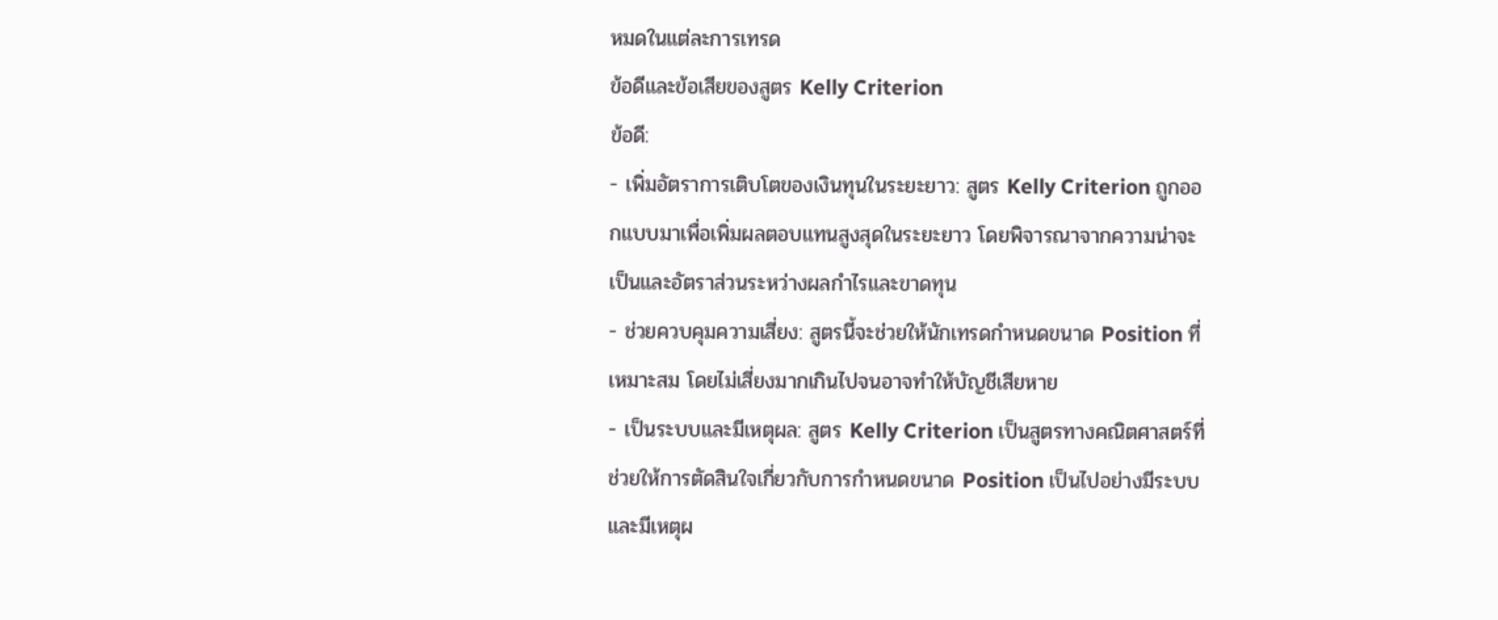หมดในแต่ละการเทรด
ข้อดีและข้อเสียของสูตร Kelly Criterion
ข้อดี:
- เพิ่มอัตราการเติบโตของเงินทุนในระยะยาว: สูตร Kelly Criterion ถูกออกแบบมาเพื่อเพิ่มผลตอบแทนสูงสุดในระยะยาว โดยพิจารณาจากความน่าจะเป็นและอัตราส่วนระหว่างผลกำไรและขาดทุน
- ช่วยควบคุมความเสี่ยง: สูตรนี้จะช่วยให้นักเทรดกำหนดขนาด Position ที่เหมาะสม โดยไม่เสี่ยงมากเกินไปจนอาจทำให้บัญชีเสียหาย
- เป็นระบบและมีเหตุผล: สูตร Kelly Criterion เป็นสูตรทางคณิตศาสตร์ที่ช่วยให้การตัดสินใจเกี่ยวกับการกำหนดขนาด Position เป็นไปอย่างมีระบบและมีเหตุผ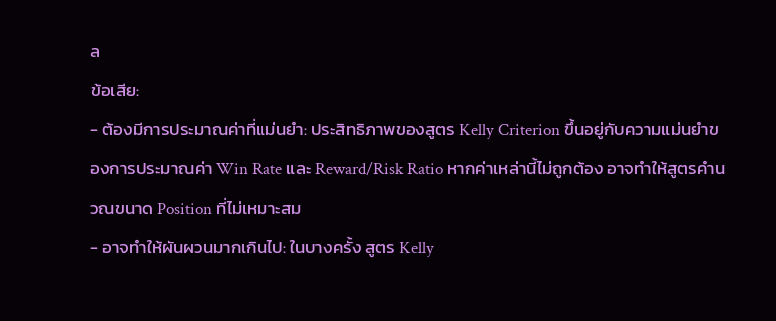ล
ข้อเสีย:
- ต้องมีการประมาณค่าที่แม่นยำ: ประสิทธิภาพของสูตร Kelly Criterion ขึ้นอยู่กับความแม่นยำของการประมาณค่า Win Rate และ Reward/Risk Ratio หากค่าเหล่านี้ไม่ถูกต้อง อาจทำให้สูตรคำนวณขนาด Position ที่ไม่เหมาะสม
- อาจทำให้ผันผวนมากเกินไป: ในบางครั้ง สูตร Kelly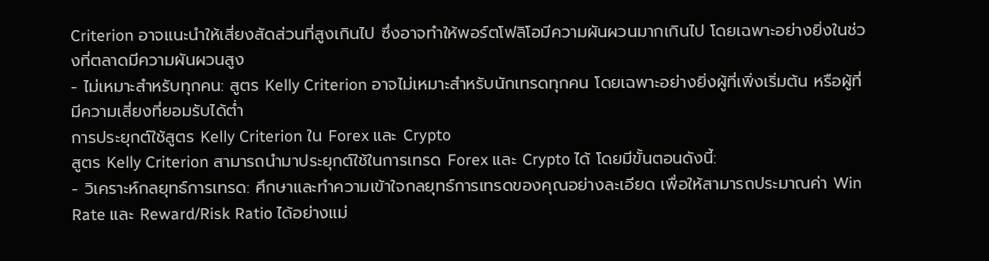Criterion อาจแนะนำให้เสี่ยงสัดส่วนที่สูงเกินไป ซึ่งอาจทำให้พอร์ตโฟลิโอมีความผันผวนมากเกินไป โดยเฉพาะอย่างยิ่งในช่วงที่ตลาดมีความผันผวนสูง
- ไม่เหมาะสำหรับทุกคน: สูตร Kelly Criterion อาจไม่เหมาะสำหรับนักเทรดทุกคน โดยเฉพาะอย่างยิ่งผู้ที่เพิ่งเริ่มต้น หรือผู้ที่มีความเสี่ยงที่ยอมรับได้ต่ำ
การประยุกต์ใช้สูตร Kelly Criterion ใน Forex และ Crypto
สูตร Kelly Criterion สามารถนำมาประยุกต์ใช้ในการเทรด Forex และ Crypto ได้ โดยมีขั้นตอนดังนี้:
- วิเคราะห์กลยุทธ์การเทรด: ศึกษาและทำความเข้าใจกลยุทธ์การเทรดของคุณอย่างละเอียด เพื่อให้สามารถประมาณค่า Win Rate และ Reward/Risk Ratio ได้อย่างแม่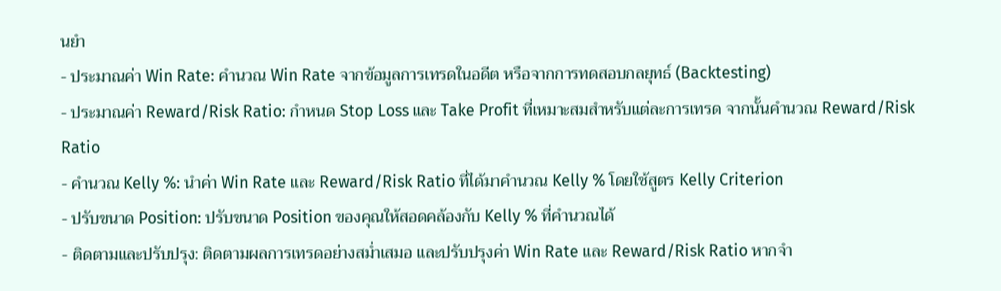นยำ
- ประมาณค่า Win Rate: คำนวณ Win Rate จากข้อมูลการเทรดในอดีต หรือจากการทดสอบกลยุทธ์ (Backtesting)
- ประมาณค่า Reward/Risk Ratio: กำหนด Stop Loss และ Take Profit ที่เหมาะสมสำหรับแต่ละการเทรด จากนั้นคำนวณ Reward/Risk Ratio
- คำนวณ Kelly %: นำค่า Win Rate และ Reward/Risk Ratio ที่ได้มาคำนวณ Kelly % โดยใช้สูตร Kelly Criterion
- ปรับขนาด Position: ปรับขนาด Position ของคุณให้สอดคล้องกับ Kelly % ที่คำนวณได้
- ติดตามและปรับปรุง: ติดตามผลการเทรดอย่างสม่ำเสมอ และปรับปรุงค่า Win Rate และ Reward/Risk Ratio หากจำ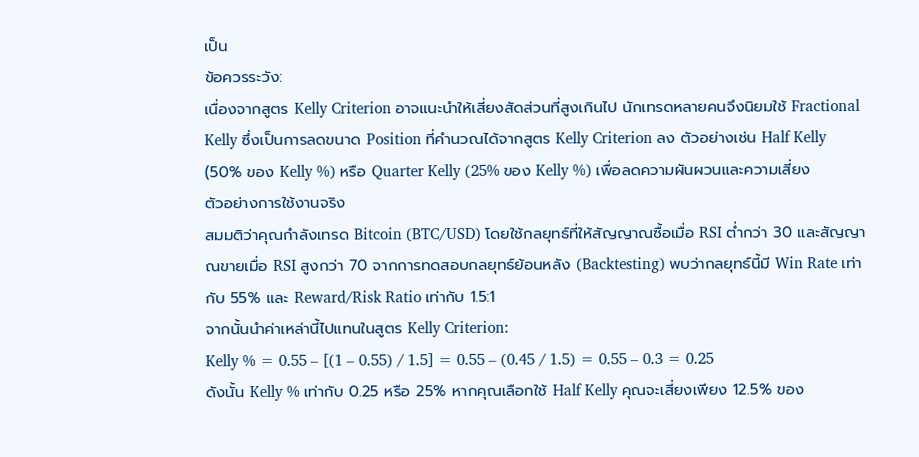เป็น
ข้อควรระวัง:
เนื่องจากสูตร Kelly Criterion อาจแนะนำให้เสี่ยงสัดส่วนที่สูงเกินไป นักเทรดหลายคนจึงนิยมใช้ Fractional Kelly ซึ่งเป็นการลดขนาด Position ที่คำนวณได้จากสูตร Kelly Criterion ลง ตัวอย่างเช่น Half Kelly (50% ของ Kelly %) หรือ Quarter Kelly (25% ของ Kelly %) เพื่อลดความผันผวนและความเสี่ยง
ตัวอย่างการใช้งานจริง
สมมติว่าคุณกำลังเทรด Bitcoin (BTC/USD) โดยใช้กลยุทธ์ที่ให้สัญญาณซื้อเมื่อ RSI ต่ำกว่า 30 และสัญญาณขายเมื่อ RSI สูงกว่า 70 จากการทดสอบกลยุทธ์ย้อนหลัง (Backtesting) พบว่ากลยุทธ์นี้มี Win Rate เท่ากับ 55% และ Reward/Risk Ratio เท่ากับ 1.5:1
จากนั้นนำค่าเหล่านี้ไปแทนในสูตร Kelly Criterion:
Kelly % = 0.55 – [(1 – 0.55) / 1.5] = 0.55 – (0.45 / 1.5) = 0.55 – 0.3 = 0.25
ดังนั้น Kelly % เท่ากับ 0.25 หรือ 25% หากคุณเลือกใช้ Half Kelly คุณจะเสี่ยงเพียง 12.5% ของ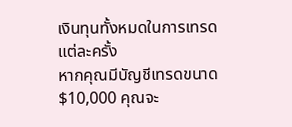เงินทุนทั้งหมดในการเทรดแต่ละครั้ง
หากคุณมีบัญชีเทรดขนาด $10,000 คุณจะ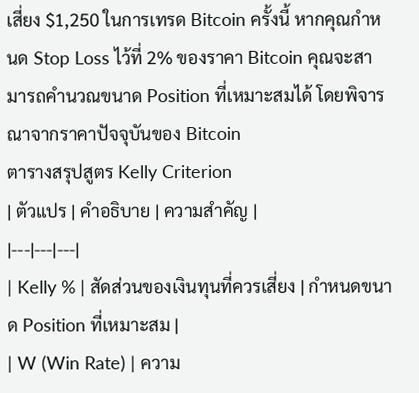เสี่ยง $1,250 ในการเทรด Bitcoin ครั้งนี้ หากคุณกำหนด Stop Loss ไว้ที่ 2% ของราคา Bitcoin คุณจะสามารถคำนวณขนาด Position ที่เหมาะสมได้ โดยพิจารณาจากราคาปัจจุบันของ Bitcoin
ตารางสรุปสูตร Kelly Criterion
| ตัวแปร | คำอธิบาย | ความสำคัญ |
|---|---|---|
| Kelly % | สัดส่วนของเงินทุนที่ควรเสี่ยง | กำหนดขนาด Position ที่เหมาะสม |
| W (Win Rate) | ความ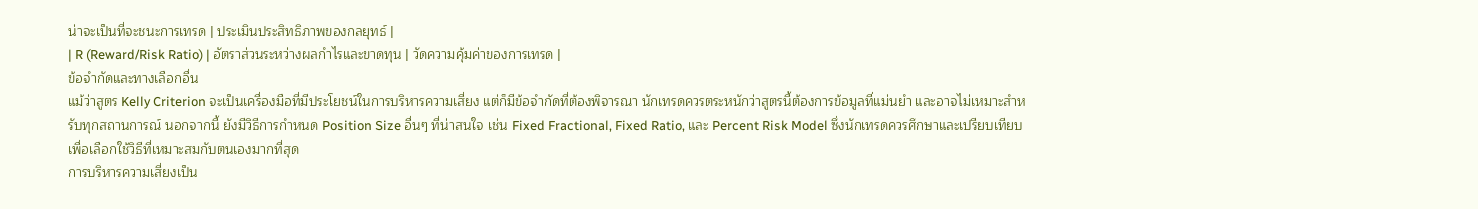น่าจะเป็นที่จะชนะการเทรด | ประเมินประสิทธิภาพของกลยุทธ์ |
| R (Reward/Risk Ratio) | อัตราส่วนระหว่างผลกำไรและขาดทุน | วัดความคุ้มค่าของการเทรด |
ข้อจำกัดและทางเลือกอื่น
แม้ว่าสูตร Kelly Criterion จะเป็นเครื่องมือที่มีประโยชน์ในการบริหารความเสี่ยง แต่ก็มีข้อจำกัดที่ต้องพิจารณา นักเทรดควรตระหนักว่าสูตรนี้ต้องการข้อมูลที่แม่นยำ และอาจไม่เหมาะสำหรับทุกสถานการณ์ นอกจากนี้ ยังมีวิธีการกำหนด Position Size อื่นๆ ที่น่าสนใจ เช่น Fixed Fractional, Fixed Ratio, และ Percent Risk Model ซึ่งนักเทรดควรศึกษาและเปรียบเทียบ เพื่อเลือกใช้วิธีที่เหมาะสมกับตนเองมากที่สุด
การบริหารความเสี่ยงเป็น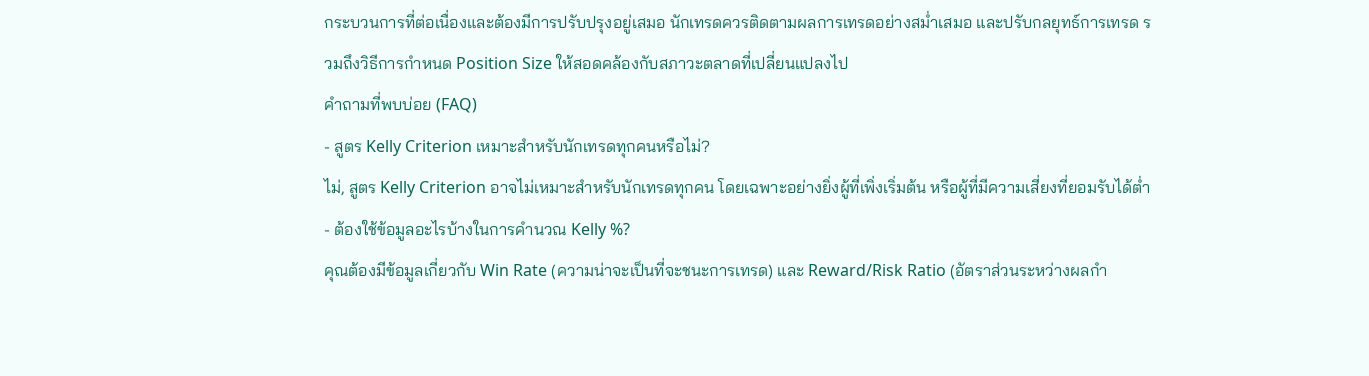กระบวนการที่ต่อเนื่องและต้องมีการปรับปรุงอยู่เสมอ นักเทรดควรติดตามผลการเทรดอย่างสม่ำเสมอ และปรับกลยุทธ์การเทรด รวมถึงวิธีการกำหนด Position Size ให้สอดคล้องกับสภาวะตลาดที่เปลี่ยนแปลงไป
คำถามที่พบบ่อย (FAQ)
- สูตร Kelly Criterion เหมาะสำหรับนักเทรดทุกคนหรือไม่?
ไม่, สูตร Kelly Criterion อาจไม่เหมาะสำหรับนักเทรดทุกคน โดยเฉพาะอย่างยิ่งผู้ที่เพิ่งเริ่มต้น หรือผู้ที่มีความเสี่ยงที่ยอมรับได้ต่ำ
- ต้องใช้ข้อมูลอะไรบ้างในการคำนวณ Kelly %?
คุณต้องมีข้อมูลเกี่ยวกับ Win Rate (ความน่าจะเป็นที่จะชนะการเทรด) และ Reward/Risk Ratio (อัตราส่วนระหว่างผลกำ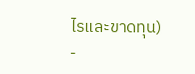ไรและขาดทุน)
-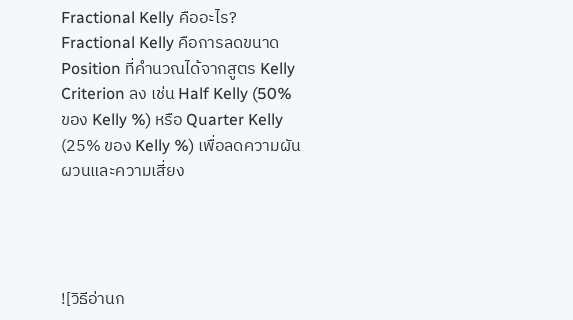Fractional Kelly คืออะไร?
Fractional Kelly คือการลดขนาด Position ที่คำนวณได้จากสูตร Kelly Criterion ลง เช่น Half Kelly (50% ของ Kelly %) หรือ Quarter Kelly (25% ของ Kelly %) เพื่อลดความผันผวนและความเสี่ยง




![วิธีอ่านก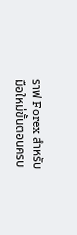ราฟ Forex สำหรับมือใหม่ขั้นตอนครบ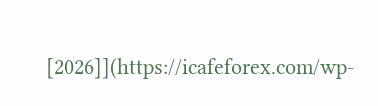[2026]](https://icafeforex.com/wp-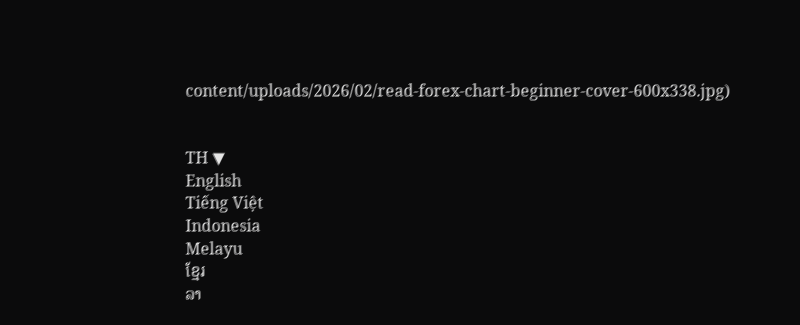content/uploads/2026/02/read-forex-chart-beginner-cover-600x338.jpg)


TH ▼
English
Tiếng Việt
Indonesia
Melayu
ខ្មែរ
ລາ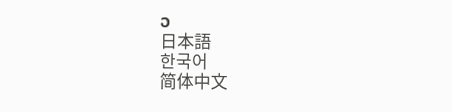ວ
日本語
한국어
简体中文